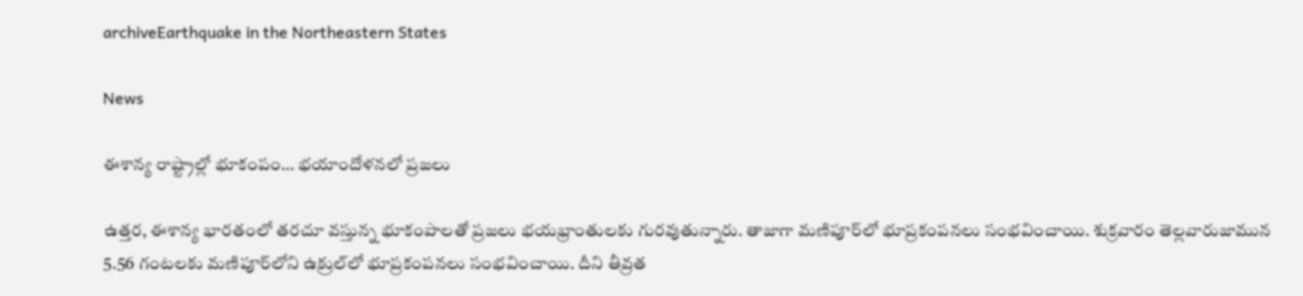archiveEarthquake in the Northeastern States

News

ఈశాన్య రాష్ట్రాల్లో భూకంపం… భయాందోళనలో ప్రజలు

ఉత్తర, ఈశాన్య భారతంలో తరచూ వస్తున్న భూకంపాలతో ప్రజలు భయభ్రాంతులకు గురవుతున్నారు. తాజాగా మణిపూర్‌లో భూప్రకంపనలు సంభవించాయి. శుక్రవారం తెల్లవారుజామున 5.56 గంటలకు మణిపూర్‌లోని ఉక్రుల్‌లో భూప్రకంపనలు సంభవించాయి. దీని తీవ్రత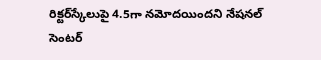రిక్టర్‌స్కేలుపై 4.5గా నమోదయిందని నేషనల్ సెంటర్‌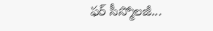ఫర్‌ సీస్మోలజీ...